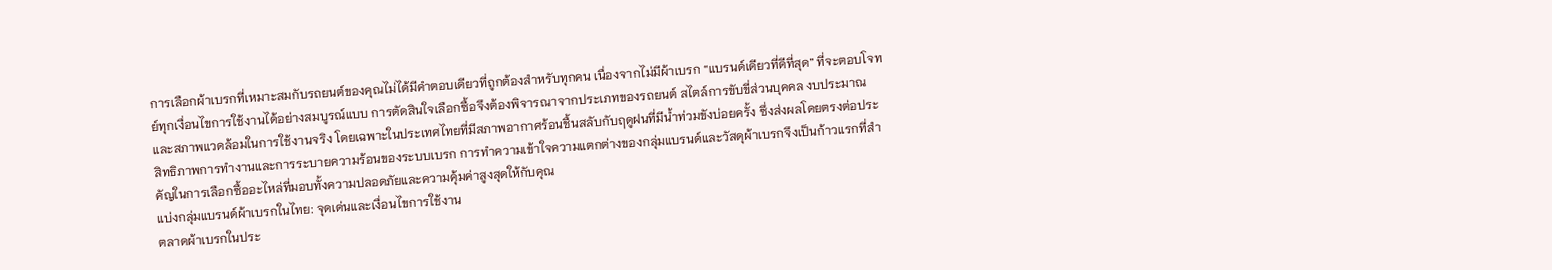การเลือกผ้าเบรกที่เหมาะสมกับรถยนต์ของคุณไม่ได้มีคำตอบเดียวที่ถูกต้องสำหรับทุกคน เนื่องจากไม่มีผ้าเบรก “แบรนด์เดียวที่ดีที่สุด” ที่จะตอบโจทย์ทุกเงื่อนไขการใช้งานได้อย่างสมบูรณ์แบบ การตัดสินใจเลือกซื้อจึงต้องพิจารณาจากประเภทของรถยนต์ สไตล์การขับขี่ส่วนบุคคล งบประมาณ และสภาพแวดล้อมในการใช้งานจริง โดยเฉพาะในประเทศไทยที่มีสภาพอากาศร้อนชื้นสลับกับฤดูฝนที่มีน้ำท่วมขังบ่อยครั้ง ซึ่งส่งผลโดยตรงต่อประสิทธิภาพการทำงานและการระบายความร้อนของระบบเบรก การทำความเข้าใจความแตกต่างของกลุ่มแบรนด์และวัสดุผ้าเบรกจึงเป็นก้าวแรกที่สำคัญในการเลือกซื้ออะไหล่ที่มอบทั้งความปลอดภัยและความคุ้มค่าสูงสุดให้กับคุณ
แบ่งกลุ่มแบรนด์ผ้าเบรกในไทย: จุดเด่นและเงื่อนไขการใช้งาน
ตลาดผ้าเบรกในประ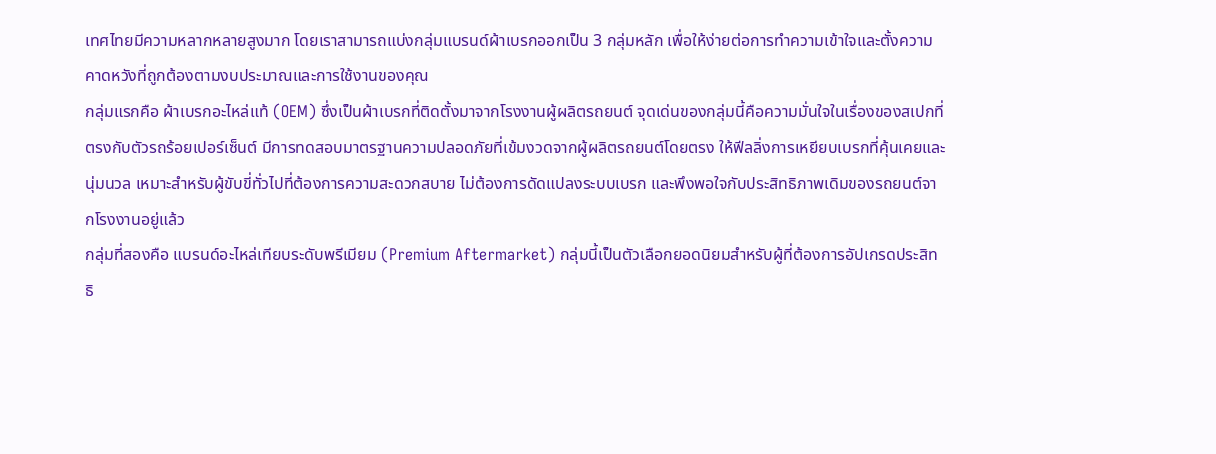เทศไทยมีความหลากหลายสูงมาก โดยเราสามารถแบ่งกลุ่มแบรนด์ผ้าเบรกออกเป็น 3 กลุ่มหลัก เพื่อให้ง่ายต่อการทำความเข้าใจและตั้งความคาดหวังที่ถูกต้องตามงบประมาณและการใช้งานของคุณ
กลุ่มแรกคือ ผ้าเบรกอะไหล่แท้ (OEM) ซึ่งเป็นผ้าเบรกที่ติดตั้งมาจากโรงงานผู้ผลิตรถยนต์ จุดเด่นของกลุ่มนี้คือความมั่นใจในเรื่องของสเปกที่ตรงกับตัวรถร้อยเปอร์เซ็นต์ มีการทดสอบมาตรฐานความปลอดภัยที่เข้มงวดจากผู้ผลิตรถยนต์โดยตรง ให้ฟีลลิ่งการเหยียบเบรกที่คุ้นเคยและนุ่มนวล เหมาะสำหรับผู้ขับขี่ทั่วไปที่ต้องการความสะดวกสบาย ไม่ต้องการดัดแปลงระบบเบรก และพึงพอใจกับประสิทธิภาพเดิมของรถยนต์จากโรงงานอยู่แล้ว
กลุ่มที่สองคือ แบรนด์อะไหล่เทียบระดับพรีเมียม (Premium Aftermarket) กลุ่มนี้เป็นตัวเลือกยอดนิยมสำหรับผู้ที่ต้องการอัปเกรดประสิทธิ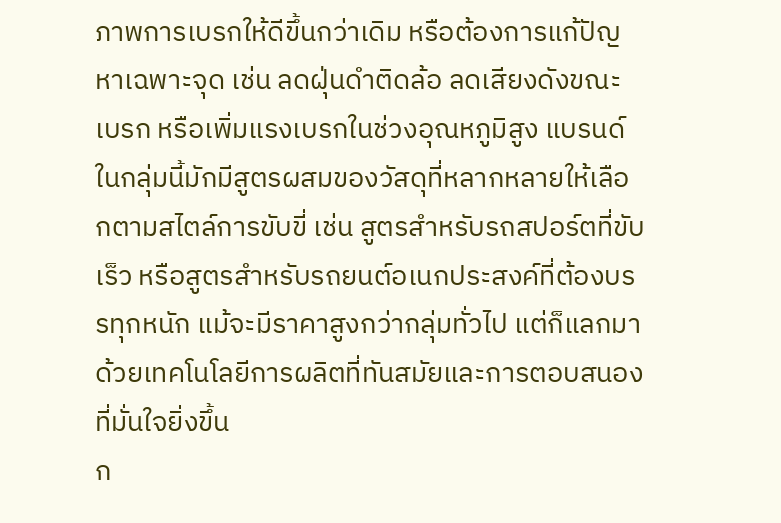ภาพการเบรกให้ดีขึ้นกว่าเดิม หรือต้องการแก้ปัญหาเฉพาะจุด เช่น ลดฝุ่นดำติดล้อ ลดเสียงดังขณะเบรก หรือเพิ่มแรงเบรกในช่วงอุณหภูมิสูง แบรนด์ในกลุ่มนี้มักมีสูตรผสมของวัสดุที่หลากหลายให้เลือกตามสไตล์การขับขี่ เช่น สูตรสำหรับรถสปอร์ตที่ขับเร็ว หรือสูตรสำหรับรถยนต์อเนกประสงค์ที่ต้องบรรทุกหนัก แม้จะมีราคาสูงกว่ากลุ่มทั่วไป แต่ก็แลกมาด้วยเทคโนโลยีการผลิตที่ทันสมัยและการตอบสนองที่มั่นใจยิ่งขึ้น
ก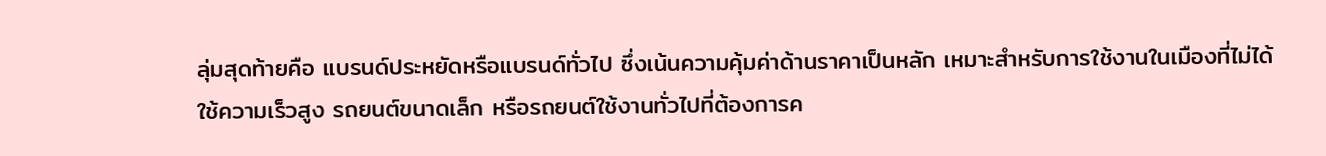ลุ่มสุดท้ายคือ แบรนด์ประหยัดหรือแบรนด์ทั่วไป ซึ่งเน้นความคุ้มค่าด้านราคาเป็นหลัก เหมาะสำหรับการใช้งานในเมืองที่ไม่ได้ใช้ความเร็วสูง รถยนต์ขนาดเล็ก หรือรถยนต์ใช้งานทั่วไปที่ต้องการค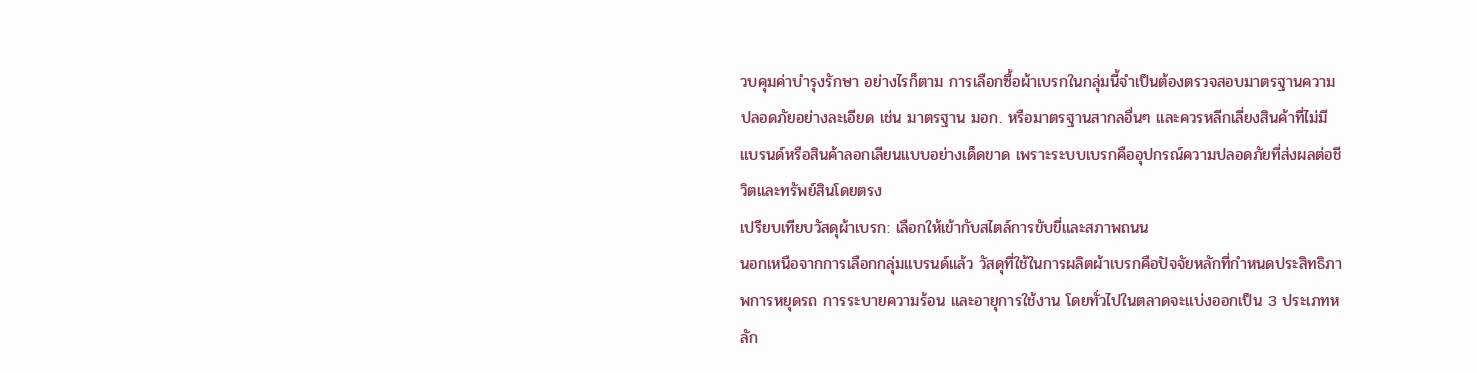วบคุมค่าบำรุงรักษา อย่างไรก็ตาม การเลือกซื้อผ้าเบรกในกลุ่มนี้จำเป็นต้องตรวจสอบมาตรฐานความปลอดภัยอย่างละเอียด เช่น มาตรฐาน มอก. หรือมาตรฐานสากลอื่นๆ และควรหลีกเลี่ยงสินค้าที่ไม่มีแบรนด์หรือสินค้าลอกเลียนแบบอย่างเด็ดขาด เพราะระบบเบรกคืออุปกรณ์ความปลอดภัยที่ส่งผลต่อชีวิตและทรัพย์สินโดยตรง
เปรียบเทียบวัสดุผ้าเบรก: เลือกให้เข้ากับสไตล์การขับขี่และสภาพถนน
นอกเหนือจากการเลือกกลุ่มแบรนด์แล้ว วัสดุที่ใช้ในการผลิตผ้าเบรกคือปัจจัยหลักที่กำหนดประสิทธิภาพการหยุดรถ การระบายความร้อน และอายุการใช้งาน โดยทั่วไปในตลาดจะแบ่งออกเป็น 3 ประเภทหลัก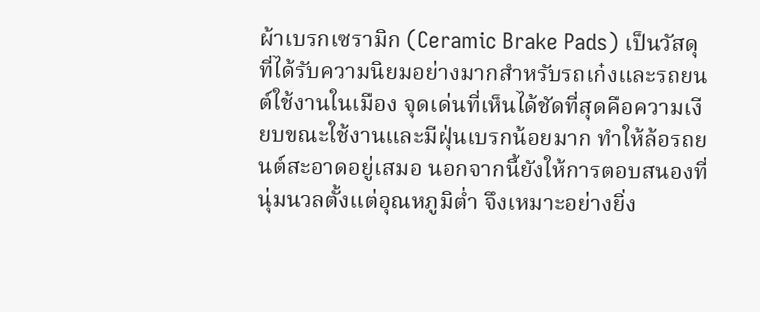ผ้าเบรกเซรามิก (Ceramic Brake Pads) เป็นวัสดุที่ได้รับความนิยมอย่างมากสำหรับรถเก๋งและรถยนต์ใช้งานในเมือง จุดเด่นที่เห็นได้ชัดที่สุดคือความเงียบขณะใช้งานและมีฝุ่นเบรกน้อยมาก ทำให้ล้อรถยนต์สะอาดอยู่เสมอ นอกจากนี้ยังให้การตอบสนองที่นุ่มนวลตั้งแต่อุณหภูมิต่ำ จึงเหมาะอย่างยิ่ง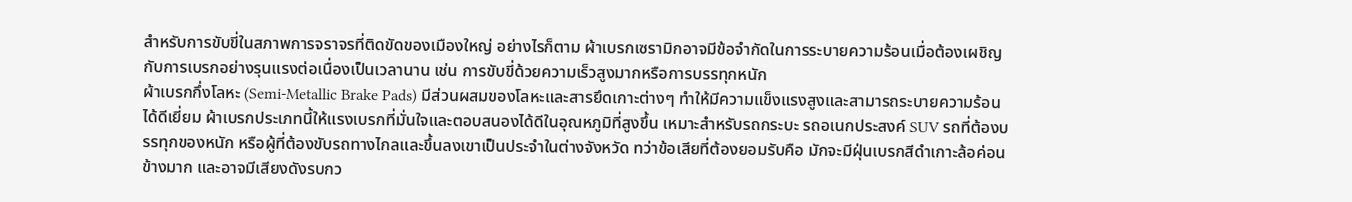สำหรับการขับขี่ในสภาพการจราจรที่ติดขัดของเมืองใหญ่ อย่างไรก็ตาม ผ้าเบรกเซรามิกอาจมีข้อจำกัดในการระบายความร้อนเมื่อต้องเผชิญกับการเบรกอย่างรุนแรงต่อเนื่องเป็นเวลานาน เช่น การขับขี่ด้วยความเร็วสูงมากหรือการบรรทุกหนัก
ผ้าเบรกกึ่งโลหะ (Semi-Metallic Brake Pads) มีส่วนผสมของโลหะและสารยึดเกาะต่างๆ ทำให้มีความแข็งแรงสูงและสามารถระบายความร้อนได้ดีเยี่ยม ผ้าเบรกประเภทนี้ให้แรงเบรกที่มั่นใจและตอบสนองได้ดีในอุณหภูมิที่สูงขึ้น เหมาะสำหรับรถกระบะ รถอเนกประสงค์ SUV รถที่ต้องบรรทุกของหนัก หรือผู้ที่ต้องขับรถทางไกลและขึ้นลงเขาเป็นประจำในต่างจังหวัด ทว่าข้อเสียที่ต้องยอมรับคือ มักจะมีฝุ่นเบรกสีดำเกาะล้อค่อนข้างมาก และอาจมีเสียงดังรบกว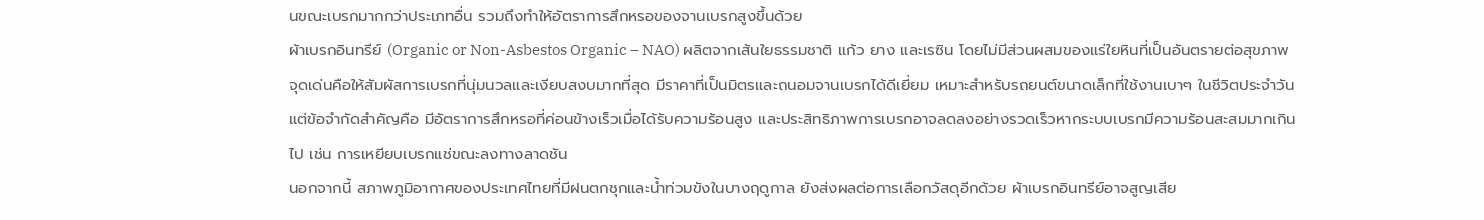นขณะเบรกมากกว่าประเภทอื่น รวมถึงทำให้อัตราการสึกหรอของจานเบรกสูงขึ้นด้วย
ผ้าเบรกอินทรีย์ (Organic or Non-Asbestos Organic – NAO) ผลิตจากเส้นใยธรรมชาติ แก้ว ยาง และเรซิน โดยไม่มีส่วนผสมของแร่ใยหินที่เป็นอันตรายต่อสุขภาพ จุดเด่นคือให้สัมผัสการเบรกที่นุ่มนวลและเงียบสงบมากที่สุด มีราคาที่เป็นมิตรและถนอมจานเบรกได้ดีเยี่ยม เหมาะสำหรับรถยนต์ขนาดเล็กที่ใช้งานเบาๆ ในชีวิตประจำวัน แต่ข้อจำกัดสำคัญคือ มีอัตราการสึกหรอที่ค่อนข้างเร็วเมื่อได้รับความร้อนสูง และประสิทธิภาพการเบรกอาจลดลงอย่างรวดเร็วหากระบบเบรกมีความร้อนสะสมมากเกินไป เช่น การเหยียบเบรกแช่ขณะลงทางลาดชัน
นอกจากนี้ สภาพภูมิอากาศของประเทศไทยที่มีฝนตกชุกและน้ำท่วมขังในบางฤดูกาล ยังส่งผลต่อการเลือกวัสดุอีกด้วย ผ้าเบรกอินทรีย์อาจสูญเสีย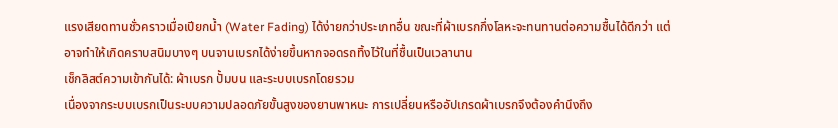แรงเสียดทานชั่วคราวเมื่อเปียกน้ำ (Water Fading) ได้ง่ายกว่าประเภทอื่น ขณะที่ผ้าเบรกกึ่งโลหะจะทนทานต่อความชื้นได้ดีกว่า แต่อาจทำให้เกิดคราบสนิมบางๆ บนจานเบรกได้ง่ายขึ้นหากจอดรถทิ้งไว้ในที่ชื้นเป็นเวลานาน
เช็กลิสต์ความเข้ากันได้: ผ้าเบรก ปั้มบน และระบบเบรกโดยรวม
เนื่องจากระบบเบรกเป็นระบบความปลอดภัยขั้นสูงของยานพาหนะ การเปลี่ยนหรืออัปเกรดผ้าเบรกจึงต้องคำนึงถึง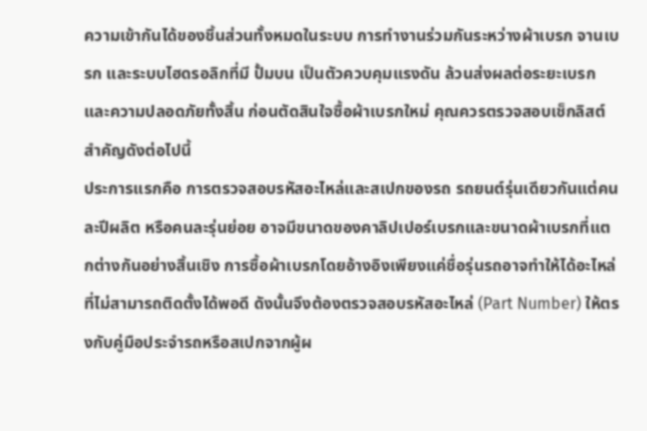ความเข้ากันได้ของชิ้นส่วนทั้งหมดในระบบ การทำงานร่วมกันระหว่างผ้าเบรก จานเบรก และระบบไฮดรอลิกที่มี ปั้มบน เป็นตัวควบคุมแรงดัน ล้วนส่งผลต่อระยะเบรกและความปลอดภัยทั้งสิ้น ก่อนตัดสินใจซื้อผ้าเบรกใหม่ คุณควรตรวจสอบเช็กลิสต์สำคัญดังต่อไปนี้
ประการแรกคือ การตรวจสอบรหัสอะไหล่และสเปกของรถ รถยนต์รุ่นเดียวกันแต่คนละปีผลิต หรือคนละรุ่นย่อย อาจมีขนาดของคาลิปเปอร์เบรกและขนาดผ้าเบรกที่แตกต่างกันอย่างสิ้นเชิง การซื้อผ้าเบรกโดยอ้างอิงเพียงแค่ชื่อรุ่นรถอาจทำให้ได้อะไหล่ที่ไม่สามารถติดตั้งได้พอดี ดังนั้นจึงต้องตรวจสอบรหัสอะไหล่ (Part Number) ให้ตรงกับคู่มือประจำรถหรือสเปกจากผู้ผ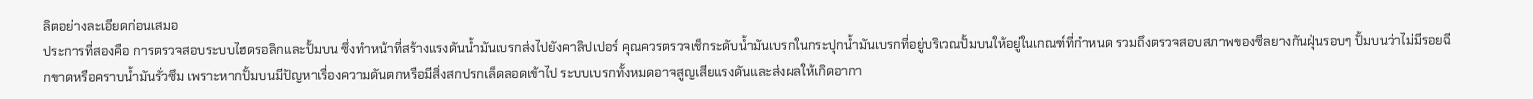ลิตอย่างละเอียดก่อนเสมอ
ประการที่สองคือ การตรวจสอบระบบไฮดรอลิกและปั้มบน ซึ่งทำหน้าที่สร้างแรงดันน้ำมันเบรกส่งไปยังคาลิปเปอร์ คุณควรตรวจเช็กระดับน้ำมันเบรกในกระปุกน้ำมันเบรกที่อยู่บริเวณปั้มบนให้อยู่ในเกณฑ์ที่กำหนด รวมถึงตรวจสอบสภาพของซีลยางกันฝุ่นรอบๆ ปั้มบนว่าไม่มีรอยฉีกขาดหรือคราบน้ำมันรั่วซึม เพราะหากปั้มบนมีปัญหาเรื่องความดันตกหรือมีสิ่งสกปรกเล็ดลอดเข้าไป ระบบเบรกทั้งหมดอาจสูญเสียแรงดันและส่งผลให้เกิดอากา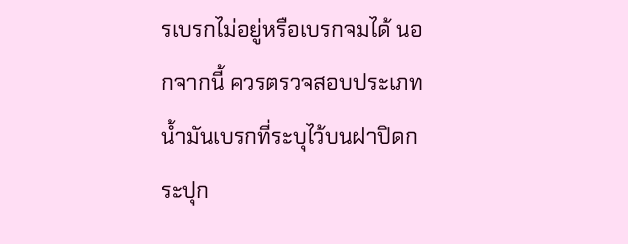รเบรกไม่อยู่หรือเบรกจมได้ นอกจากนี้ ควรตรวจสอบประเภทน้ำมันเบรกที่ระบุไว้บนฝาปิดกระปุก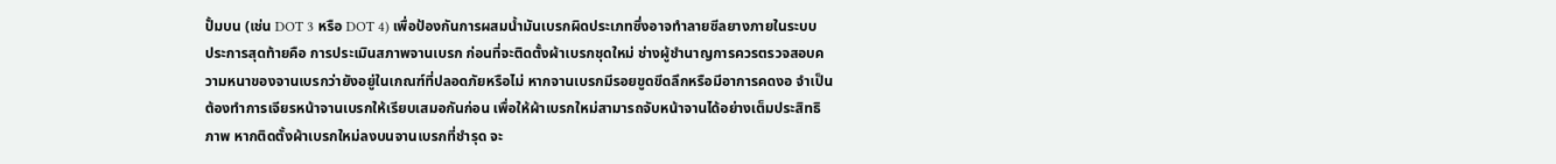ปั้มบน (เช่น DOT 3 หรือ DOT 4) เพื่อป้องกันการผสมน้ำมันเบรกผิดประเภทซึ่งอาจทำลายซีลยางภายในระบบ
ประการสุดท้ายคือ การประเมินสภาพจานเบรก ก่อนที่จะติดตั้งผ้าเบรกชุดใหม่ ช่างผู้ชำนาญการควรตรวจสอบความหนาของจานเบรกว่ายังอยู่ในเกณฑ์ที่ปลอดภัยหรือไม่ หากจานเบรกมีรอยขูดขีดลึกหรือมีอาการคดงอ จำเป็นต้องทำการเจียรหน้าจานเบรกให้เรียบเสมอกันก่อน เพื่อให้ผ้าเบรกใหม่สามารถจับหน้าจานได้อย่างเต็มประสิทธิภาพ หากติดตั้งผ้าเบรกใหม่ลงบนจานเบรกที่ชำรุด จะ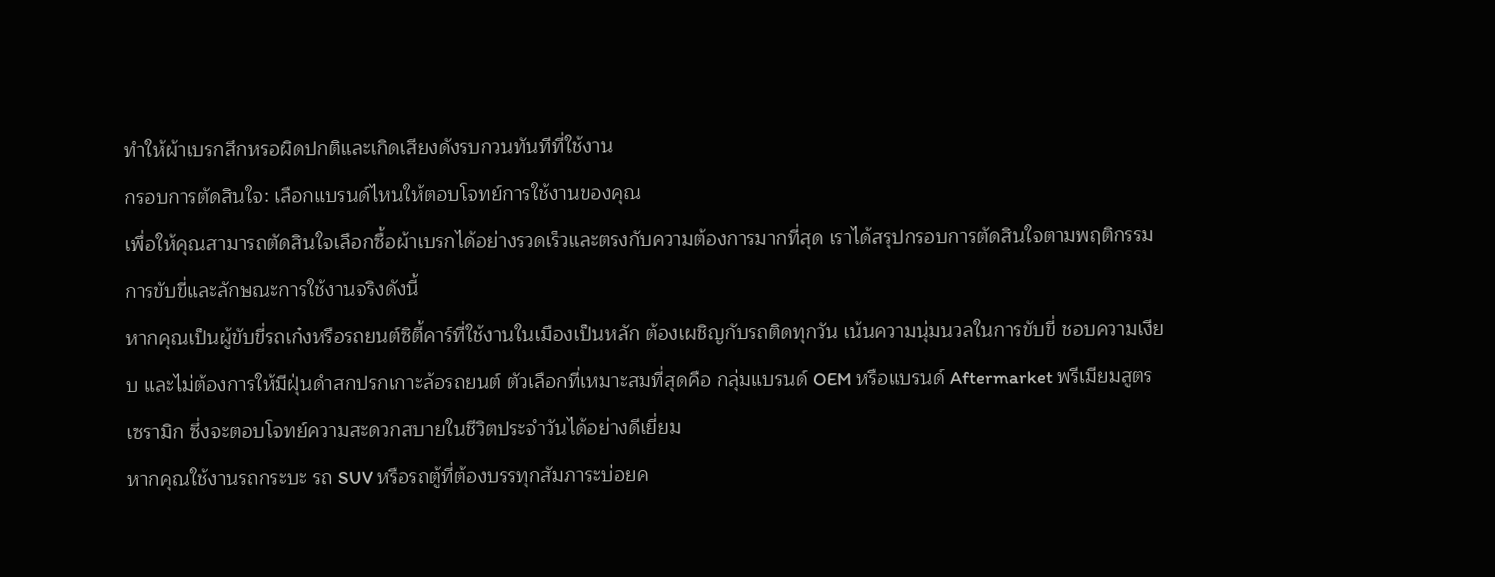ทำให้ผ้าเบรกสึกหรอผิดปกติและเกิดเสียงดังรบกวนทันทีที่ใช้งาน
กรอบการตัดสินใจ: เลือกแบรนด์ไหนให้ตอบโจทย์การใช้งานของคุณ
เพื่อให้คุณสามารถตัดสินใจเลือกซื้อผ้าเบรกได้อย่างรวดเร็วและตรงกับความต้องการมากที่สุด เราได้สรุปกรอบการตัดสินใจตามพฤติกรรมการขับขี่และลักษณะการใช้งานจริงดังนี้
หากคุณเป็นผู้ขับขี่รถเก๋งหรือรถยนต์ซิตี้คาร์ที่ใช้งานในเมืองเป็นหลัก ต้องเผชิญกับรถติดทุกวัน เน้นความนุ่มนวลในการขับขี่ ชอบความเงียบ และไม่ต้องการให้มีฝุ่นดำสกปรกเกาะล้อรถยนต์ ตัวเลือกที่เหมาะสมที่สุดคือ กลุ่มแบรนด์ OEM หรือแบรนด์ Aftermarket พรีเมียมสูตรเซรามิก ซึ่งจะตอบโจทย์ความสะดวกสบายในชีวิตประจำวันได้อย่างดีเยี่ยม
หากคุณใช้งานรถกระบะ รถ SUV หรือรถตู้ที่ต้องบรรทุกสัมภาระบ่อยค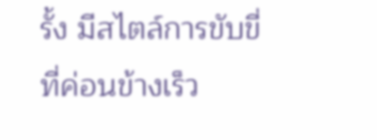รั้ง มีสไตล์การขับขี่ที่ค่อนข้างเร็ว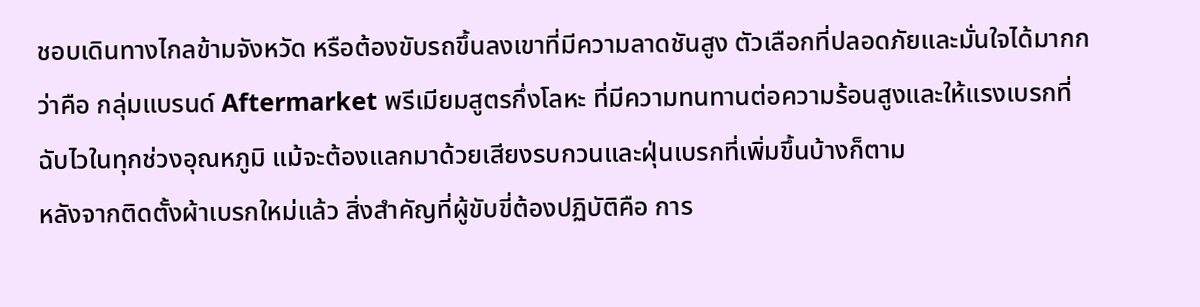ชอบเดินทางไกลข้ามจังหวัด หรือต้องขับรถขึ้นลงเขาที่มีความลาดชันสูง ตัวเลือกที่ปลอดภัยและมั่นใจได้มากกว่าคือ กลุ่มแบรนด์ Aftermarket พรีเมียมสูตรกึ่งโลหะ ที่มีความทนทานต่อความร้อนสูงและให้แรงเบรกที่ฉับไวในทุกช่วงอุณหภูมิ แม้จะต้องแลกมาด้วยเสียงรบกวนและฝุ่นเบรกที่เพิ่มขึ้นบ้างก็ตาม
หลังจากติดตั้งผ้าเบรกใหม่แล้ว สิ่งสำคัญที่ผู้ขับขี่ต้องปฏิบัติคือ การ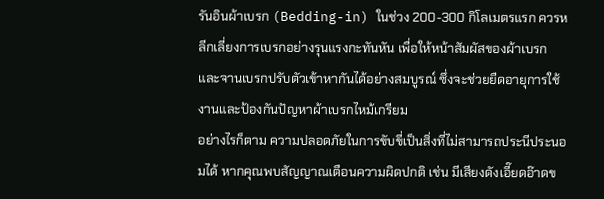รันอินผ้าเบรก (Bedding-in) ในช่วง 200-300 กิโลเมตรแรก ควรหลีกเลี่ยงการเบรกอย่างรุนแรงกะทันหัน เพื่อให้หน้าสัมผัสของผ้าเบรกและจานเบรกปรับตัวเข้าหากันได้อย่างสมบูรณ์ ซึ่งจะช่วยยืดอายุการใช้งานและป้องกันปัญหาผ้าเบรกไหม้เกรียม
อย่างไรก็ตาม ความปลอดภัยในการขับขี่เป็นสิ่งที่ไม่สามารถประนีประนอมได้ หากคุณพบสัญญาณเตือนความผิดปกติ เช่น มีเสียงดังเอี๊ยดอ๊าดข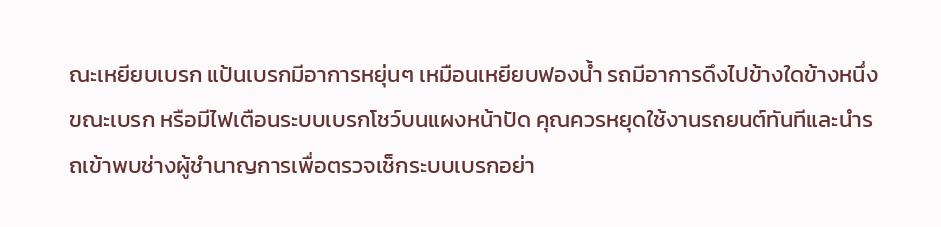ณะเหยียบเบรก แป้นเบรกมีอาการหยุ่นๆ เหมือนเหยียบฟองน้ำ รถมีอาการดึงไปข้างใดข้างหนึ่งขณะเบรก หรือมีไฟเตือนระบบเบรกโชว์บนแผงหน้าปัด คุณควรหยุดใช้งานรถยนต์ทันทีและนำรถเข้าพบช่างผู้ชำนาญการเพื่อตรวจเช็กระบบเบรกอย่า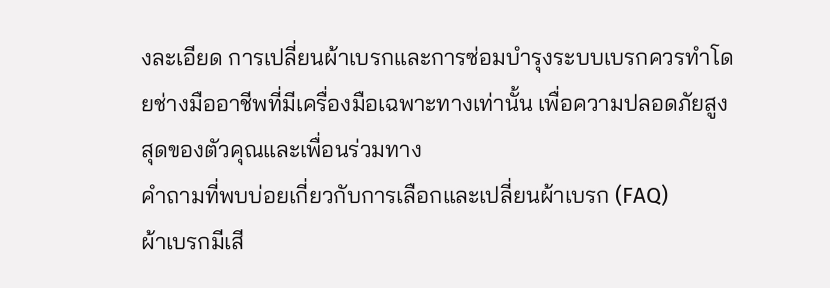งละเอียด การเปลี่ยนผ้าเบรกและการซ่อมบำรุงระบบเบรกควรทำโดยช่างมืออาชีพที่มีเครื่องมือเฉพาะทางเท่านั้น เพื่อความปลอดภัยสูงสุดของตัวคุณและเพื่อนร่วมทาง
คำถามที่พบบ่อยเกี่ยวกับการเลือกและเปลี่ยนผ้าเบรก (FAQ)
ผ้าเบรกมีเสี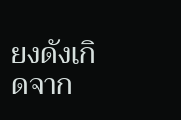ยงดังเกิดจาก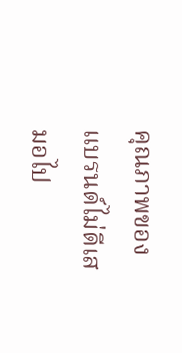คุณภาพของแบรนด์ไม่ดีเสมอไป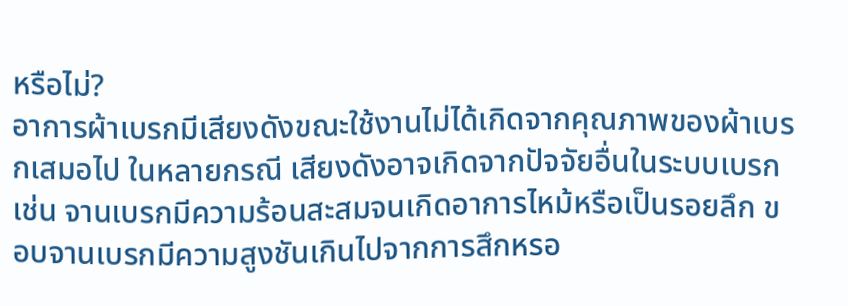หรือไม่?
อาการผ้าเบรกมีเสียงดังขณะใช้งานไม่ได้เกิดจากคุณภาพของผ้าเบรกเสมอไป ในหลายกรณี เสียงดังอาจเกิดจากปัจจัยอื่นในระบบเบรก เช่น จานเบรกมีความร้อนสะสมจนเกิดอาการไหม้หรือเป็นรอยลึก ขอบจานเบรกมีความสูงชันเกินไปจากการสึกหรอ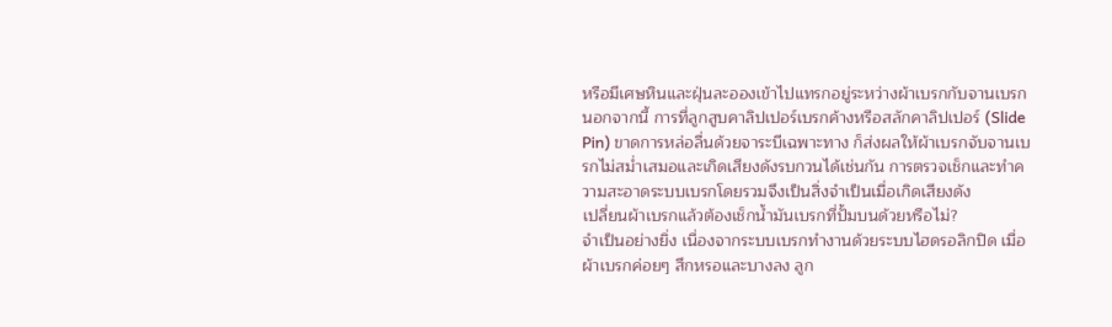หรือมีเศษหินและฝุ่นละอองเข้าไปแทรกอยู่ระหว่างผ้าเบรกกับจานเบรก นอกจากนี้ การที่ลูกสูบคาลิปเปอร์เบรกค้างหรือสลักคาลิปเปอร์ (Slide Pin) ขาดการหล่อลื่นด้วยจาระบีเฉพาะทาง ก็ส่งผลให้ผ้าเบรกจับจานเบรกไม่สม่ำเสมอและเกิดเสียงดังรบกวนได้เช่นกัน การตรวจเช็กและทำความสะอาดระบบเบรกโดยรวมจึงเป็นสิ่งจำเป็นเมื่อเกิดเสียงดัง
เปลี่ยนผ้าเบรกแล้วต้องเช็กน้ำมันเบรกที่ปั้มบนด้วยหรือไม่?
จำเป็นอย่างยิ่ง เนื่องจากระบบเบรกทำงานด้วยระบบไฮดรอลิกปิด เมื่อผ้าเบรกค่อยๆ สึกหรอและบางลง ลูก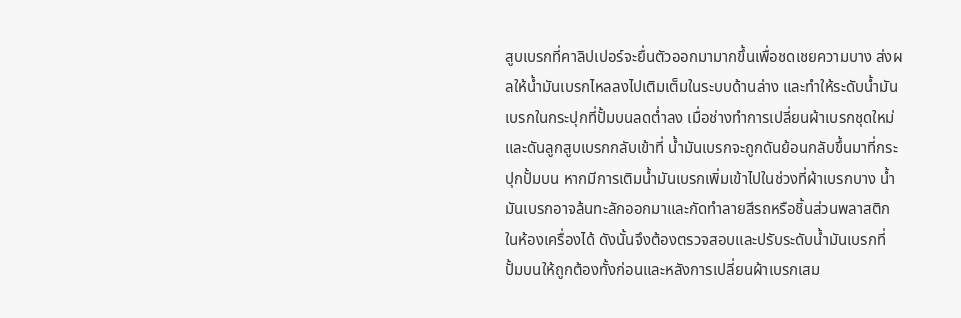สูบเบรกที่คาลิปเปอร์จะยื่นตัวออกมามากขึ้นเพื่อชดเชยความบาง ส่งผลให้น้ำมันเบรกไหลลงไปเติมเต็มในระบบด้านล่าง และทำให้ระดับน้ำมันเบรกในกระปุกที่ปั้มบนลดต่ำลง เมื่อช่างทำการเปลี่ยนผ้าเบรกชุดใหม่และดันลูกสูบเบรกกลับเข้าที่ น้ำมันเบรกจะถูกดันย้อนกลับขึ้นมาที่กระปุกปั้มบน หากมีการเติมน้ำมันเบรกเพิ่มเข้าไปในช่วงที่ผ้าเบรกบาง น้ำมันเบรกอาจล้นทะลักออกมาและกัดทำลายสีรถหรือชิ้นส่วนพลาสติกในห้องเครื่องได้ ดังนั้นจึงต้องตรวจสอบและปรับระดับน้ำมันเบรกที่ปั้มบนให้ถูกต้องทั้งก่อนและหลังการเปลี่ยนผ้าเบรกเสม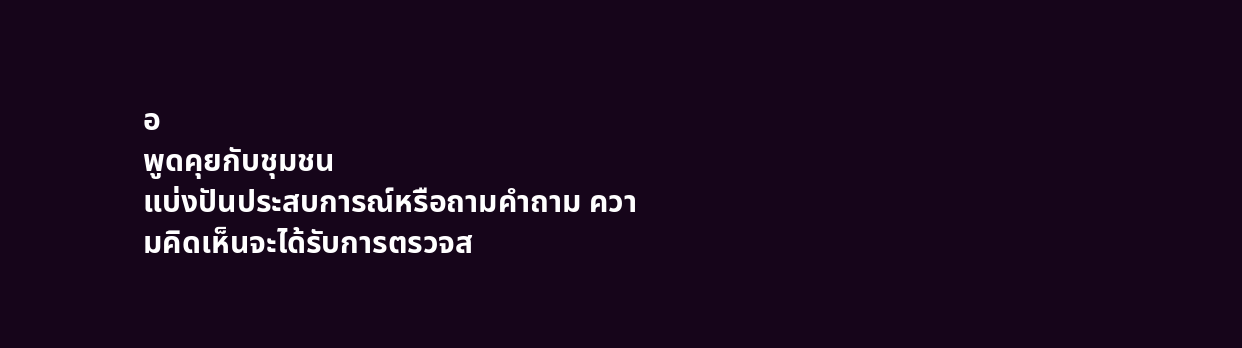อ
พูดคุยกับชุมชน
แบ่งปันประสบการณ์หรือถามคำถาม ความคิดเห็นจะได้รับการตรวจส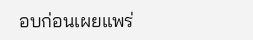อบก่อนเผยแพร่